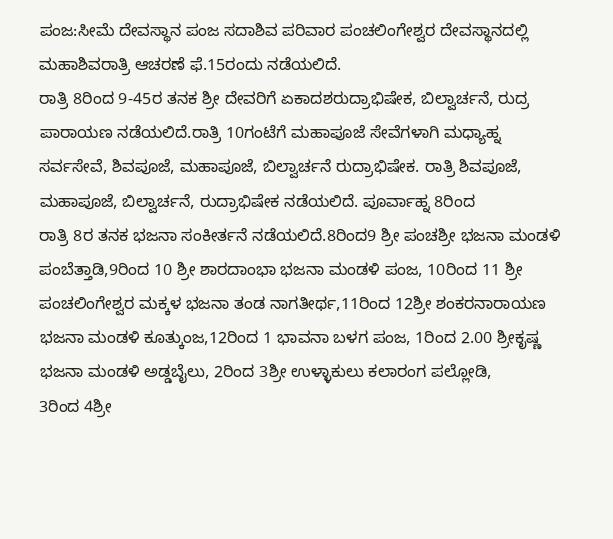ಪಂಜ:ಸೀಮೆ ದೇವಸ್ಥಾನ ಪಂಜ ಸದಾಶಿವ ಪರಿವಾರ ಪಂಚಲಿಂಗೇಶ್ವರ ದೇವಸ್ಥಾನದಲ್ಲಿ ಮಹಾಶಿವರಾತ್ರಿ ಆಚರಣೆ ಫೆ.15ರಂದು ನಡೆಯಲಿದೆ.
ರಾತ್ರಿ 8ರಿಂದ 9-45ರ ತನಕ ಶ್ರೀ ದೇವರಿಗೆ ಏಕಾದಶರುದ್ರಾಭಿಷೇಕ, ಬಿಲ್ವಾರ್ಚನೆ, ರುದ್ರ ಪಾರಾಯಣ ನಡೆಯಲಿದೆ.ರಾತ್ರಿ 10ಗಂಟೆಗೆ ಮಹಾಪೂಜೆ ಸೇವೆಗಳಾಗಿ ಮಧ್ಯಾಹ್ನ ಸರ್ವಸೇವೆ, ಶಿವಪೂಜೆ, ಮಹಾಪೂಜೆ, ಬಿಲ್ವಾರ್ಚನೆ ರುದ್ರಾಭಿಷೇಕ. ರಾತ್ರಿ ಶಿವಪೂಜೆ, ಮಹಾಪೂಜೆ, ಬಿಲ್ವಾರ್ಚನೆ, ರುದ್ರಾಭಿಷೇಕ ನಡೆಯಲಿದೆ. ಪೂರ್ವಾಹ್ನ 8ರಿಂದ
ರಾತ್ರಿ 8ರ ತನಕ ಭಜನಾ ಸಂಕೀರ್ತನೆ ನಡೆಯಲಿದೆ.8ರಿಂದ9 ಶ್ರೀ ಪಂಚಶ್ರೀ ಭಜನಾ ಮಂಡಳಿ ಪಂಬೆತ್ತಾಡಿ,9ರಿಂದ 10 ಶ್ರೀ ಶಾರದಾಂಭಾ ಭಜನಾ ಮಂಡಳಿ ಪಂಜ, 10ರಿಂದ 11 ಶ್ರೀ ಪಂಚಲಿಂಗೇಶ್ವರ ಮಕ್ಕಳ ಭಜನಾ ತಂಡ ನಾಗತೀರ್ಥ,11ರಿಂದ 12ಶ್ರೀ ಶಂಕರನಾರಾಯಣ ಭಜನಾ ಮಂಡಳಿ ಕೂತ್ಕುಂಜ,12ರಿಂದ 1 ಭಾವನಾ ಬಳಗ ಪಂಜ, 1ರಿಂದ 2.00 ಶ್ರೀಕೃಷ್ಣ ಭಜನಾ ಮಂಡಳಿ ಅಡ್ಡಬೈಲು, 2ರಿಂದ 3ಶ್ರೀ ಉಳ್ಳಾಕುಲು ಕಲಾರಂಗ ಪಲ್ಲೋಡಿ,
3ರಿಂದ 4ಶ್ರೀ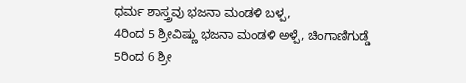ಧರ್ಮ ಶಾಸ್ತ್ರವು ಭಜನಾ ಮಂಡಳಿ ಬಳ್ಪ,
4ರಿಂದ 5 ಶ್ರೀವಿಷ್ಣು ಭಜನಾ ಮಂಡಳಿ ಅಳ್ಪೆ, ಚಿಂಗಾಣಿಗುಡ್ಡೆ
5ರಿಂದ 6 ಶ್ರೀ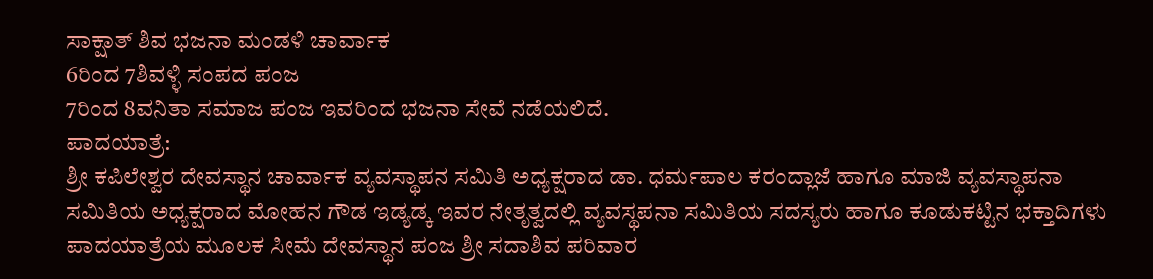ಸಾಕ್ಷಾತ್ ಶಿವ ಭಜನಾ ಮಂಡಳಿ ಚಾರ್ವಾಕ
6ರಿಂದ 7ಶಿವಳ್ಳಿ ಸಂಪದ ಪಂಜ
7ರಿಂದ 8ವನಿತಾ ಸಮಾಜ ಪಂಜ ಇವರಿಂದ ಭಜನಾ ಸೇವೆ ನಡೆಯಲಿದೆ.
ಪಾದಯಾತ್ರೆ:
ಶ್ರೀ ಕಪಿಲೇಶ್ವರ ದೇವಸ್ಥಾನ ಚಾರ್ವಾಕ ವ್ಯವಸ್ಥಾಪನ ಸಮಿತಿ ಅಧ್ಯಕ್ಷರಾದ ಡಾ. ಧರ್ಮಪಾಲ ಕರಂದ್ಲಾಜೆ ಹಾಗೂ ಮಾಜಿ ವ್ಯವಸ್ಥಾಪನಾ ಸಮಿತಿಯ ಅಧ್ಯಕ್ಷರಾದ ಮೋಹನ ಗೌಡ ಇಡ್ಯಡ್ಕ ಇವರ ನೇತೃತ್ವದಲ್ಲಿ ವ್ಯವಸ್ಥಪನಾ ಸಮಿತಿಯ ಸದಸ್ಯರು ಹಾಗೂ ಕೂಡುಕಟ್ಟಿನ ಭಕ್ತಾದಿಗಳು ಪಾದಯಾತ್ರೆಯ ಮೂಲಕ ಸೀಮೆ ದೇವಸ್ಥಾನ ಪಂಜ ಶ್ರೀ ಸದಾಶಿವ ಪರಿವಾರ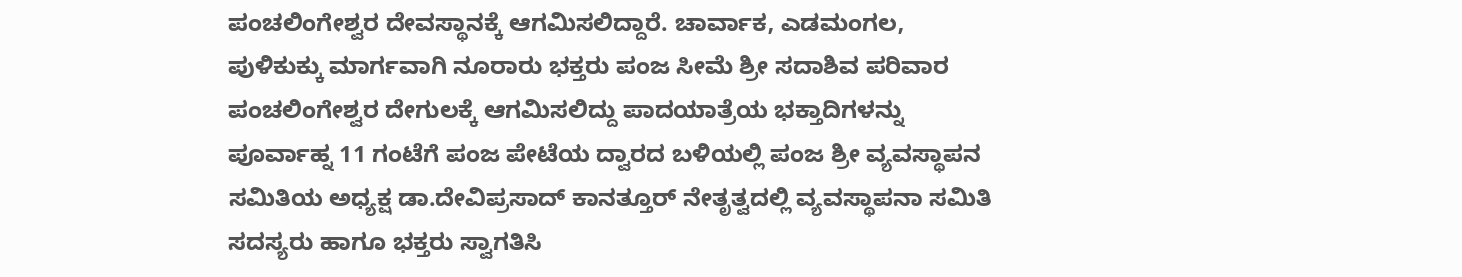ಪಂಚಲಿಂಗೇಶ್ವರ ದೇವಸ್ಥಾನಕ್ಕೆ ಆಗಮಿಸಲಿದ್ದಾರೆ. ಚಾರ್ವಾಕ, ಎಡಮಂಗಲ, ಪುಳಿಕುಕ್ಕು ಮಾರ್ಗವಾಗಿ ನೂರಾರು ಭಕ್ತರು ಪಂಜ ಸೀಮೆ ಶ್ರೀ ಸದಾಶಿವ ಪರಿವಾರ ಪಂಚಲಿಂಗೇಶ್ವರ ದೇಗುಲಕ್ಕೆ ಆಗಮಿಸಲಿದ್ದು ಪಾದಯಾತ್ರೆಯ ಭಕ್ತಾದಿಗಳನ್ನು ಪೂರ್ವಾಹ್ನ 11 ಗಂಟೆಗೆ ಪಂಜ ಪೇಟೆಯ ದ್ವಾರದ ಬಳಿಯಲ್ಲಿ ಪಂಜ ಶ್ರೀ ವ್ಯವಸ್ಥಾಪನ ಸಮಿತಿಯ ಅಧ್ಯಕ್ಷ ಡಾ.ದೇವಿಪ್ರಸಾದ್ ಕಾನತ್ತೂರ್ ನೇತೃತ್ವದಲ್ಲಿ ವ್ಯವಸ್ಥಾಪನಾ ಸಮಿತಿ ಸದಸ್ಯರು ಹಾಗೂ ಭಕ್ತರು ಸ್ವಾಗತಿಸಿ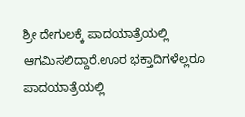ಶ್ರೀ ದೇಗುಲಕ್ಕೆ ಪಾದಯಾತ್ರೆಯಲ್ಲಿ ಆಗಮಿಸಲಿದ್ದಾರೆ.ಊರ ಭಕ್ತಾದಿಗಳೆಲ್ಲರೂ ಪಾದಯಾತ್ರೆಯಲ್ಲಿ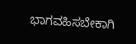ಭಾಗವಹಿಸಬೇಕಾಗಿ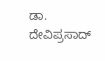ಡಾ. ದೇವಿಪ್ರಸಾದ್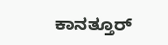ಕಾನತ್ತೂರ್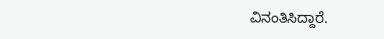ವಿನಂತಿಸಿದ್ದಾರೆ.